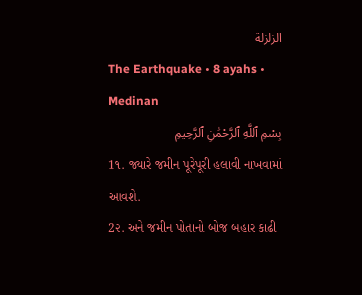الزلزلة
The Earthquake • 8 ayahs • Medinan
بِسْمِ ٱللَّهِ ٱلرَّحْمَٰنِ ٱلرَّحِيمِ
1૧. જ્યારે જમીન પૂરેપૂરી હલાવી નાખવામાં આવશે.
2૨. અને જમીન પોતાનો બોજ બહાર કાઢી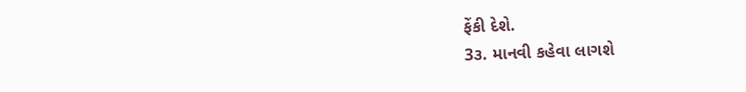ફેંકી દેશે.
3૩. માનવી કહેવા લાગશે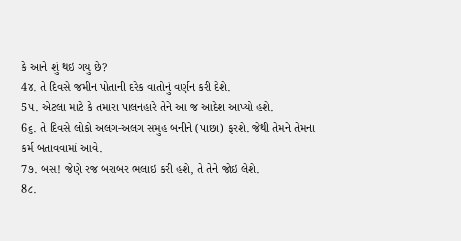કે આને શું થઇ ગયુ છે?
4૪. તે દિવસે જમીન પોતાની દરેક વાતોનું વર્ણન કરી દેશે.
5૫. એટલા માટે કે તમારા પાલનહારે તેને આ જ આદેશ આપ્યો હશે.
6૬. તે દિવસે લોકો અલગ-અલગ સમુહ બનીને (પાછા) ફરશે. જેથી તેમને તેમના કર્મ બતાવવામાં આવે.
7૭. બસ! જેણે રજ બરાબર ભલાઇ કરી હશે, તે તેને જોઇ લેશે.
8૮.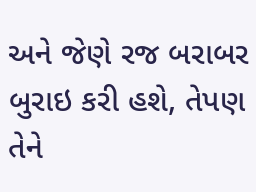અને જેણે રજ બરાબર બુરાઇ કરી હશે, તેપણ તેને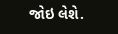જોઇ લેશે.